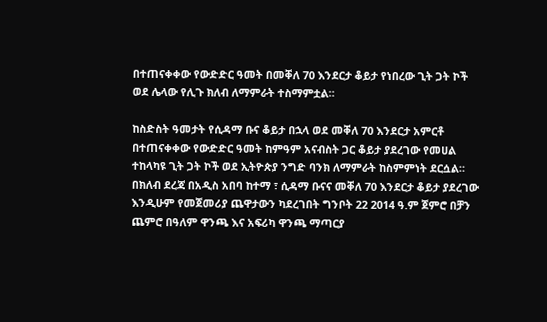በተጠናቀቀው የውድድር ዓመት በመቐለ 70 እንደርታ ቆይታ የነበረው ጊት ጋት ኮች ወደ ሌላው የሊጉ ክለብ ለማምራት ተስማምቷል።

ከስድስት ዓመታት የሲዳማ ቡና ቆይታ በኋላ ወደ መቐለ 70 እንደርታ አምርቶ በተጠናቀቀው የውድድር ዓመት ከምዓም አናብስት ጋር ቆይታ ያደረገው የመሀል ተከላካዩ ጊት ጋት ኮች ወደ ኢትዮጵያ ንግድ ባንክ ለማምራት ከስምምነት ደርሷል።
በክለብ ደረጃ በአዲስ አበባ ከተማ ፣ ሲዳማ ቡናና መቐለ 70 እንደርታ ቆይታ ያደረገው እንዲሁም የመጀመሪያ ጨዋታውን ካደረገበት ግንቦት 22 2014 ዓ.ም ጀምሮ በቻን ጨምሮ በዓለም ዋንጫ እና አፍሪካ ዋንጫ ማጣርያ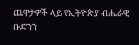ጨዋታዎች ላይ የኢትዮጵያ ብሔራዊ ቡድንን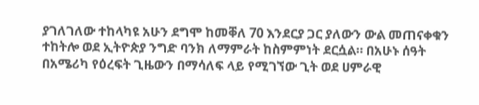ያገለገለው ተከላካዩ አሁን ደግሞ ከመቐለ 70 እንደርያ ጋር ያለውን ውል መጠናቀቁን ተከትሎ ወደ ኢትዮጵያ ንግድ ባንክ ለማምራት ከስምምነት ደርሷል። በአሁኑ ሰዓት በአሜሪካ የዕረፍት ጊዜውን በማሳለፍ ላይ የሚገኘው ጊት ወደ ሀምራዊ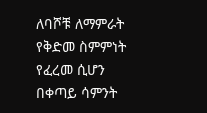ለባሾቹ ለማምራት የቅድመ ስምምነት የፈረመ ሲሆን በቀጣይ ሳምንት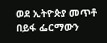ወደ ኢትዮጵያ መጥቶ በይፋ ፌርማውን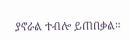ያኖራል ተብሎ ይጠበቃል።